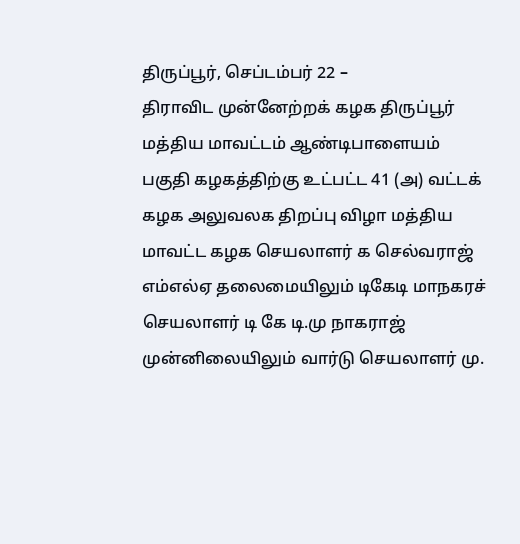திருப்பூர், செப்டம்பர் 22 –
திராவிட முன்னேற்றக் கழக திருப்பூர் மத்திய மாவட்டம் ஆண்டிபாளையம் பகுதி கழகத்திற்கு உட்பட்ட 41 (அ) வட்டக் கழக அலுவலக திறப்பு விழா மத்திய மாவட்ட கழக செயலாளர் க செல்வராஜ் எம்எல்ஏ தலைமையிலும் டிகேடி மாநகரச் செயலாளர் டி கே டி.மு நாகராஜ் முன்னிலையிலும் வார்டு செயலாளர் மு.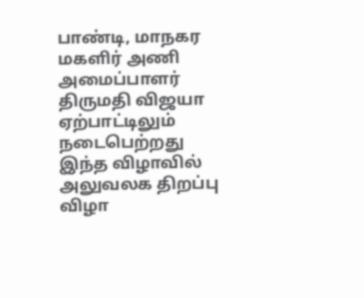பாண்டி, மாநகர மகளிர் அணி அமைப்பாளர் திருமதி விஜயா ஏற்பாட்டிலும் நடைபெற்றது இந்த விழாவில் அலுவலக திறப்பு விழா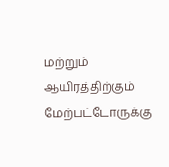மற்றும் ஆயிரத்திற்கும் மேற்பட்டோருக்கு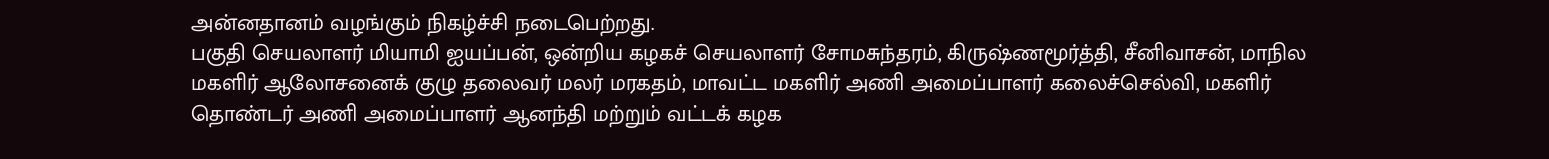அன்னதானம் வழங்கும் நிகழ்ச்சி நடைபெற்றது.
பகுதி செயலாளர் மியாமி ஐயப்பன், ஒன்றிய கழகச் செயலாளர் சோமசுந்தரம், கிருஷ்ணமூர்த்தி, சீனிவாசன், மாநில மகளிர் ஆலோசனைக் குழு தலைவர் மலர் மரகதம், மாவட்ட மகளிர் அணி அமைப்பாளர் கலைச்செல்வி, மகளிர் தொண்டர் அணி அமைப்பாளர் ஆனந்தி மற்றும் வட்டக் கழக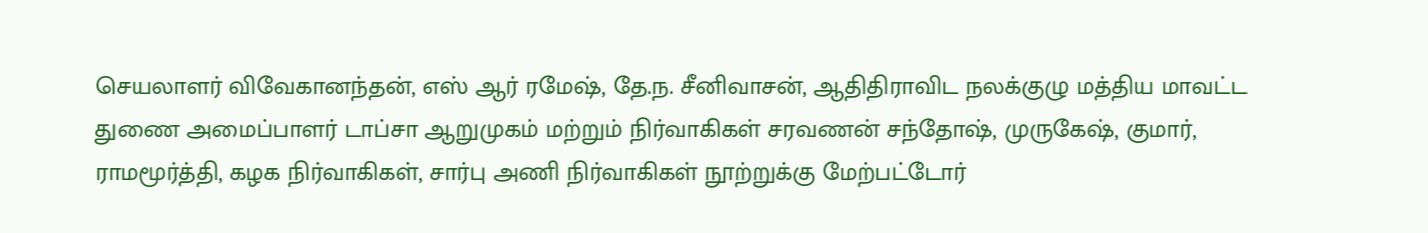செயலாளர் விவேகானந்தன், எஸ் ஆர் ரமேஷ், தே.ந. சீனிவாசன், ஆதிதிராவிட நலக்குழு மத்திய மாவட்ட துணை அமைப்பாளர் டாப்சா ஆறுமுகம் மற்றும் நிர்வாகிகள் சரவணன் சந்தோஷ், முருகேஷ், குமார், ராமமூர்த்தி, கழக நிர்வாகிகள், சார்பு அணி நிர்வாகிகள் நூற்றுக்கு மேற்பட்டோர்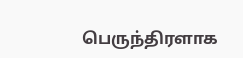பெருந்திரளாக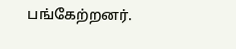பங்கேற்றனர்.